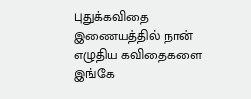புதுக்கவிதை
இணையத்தில் நான் எழுதிய கவிதைகளை இங்கே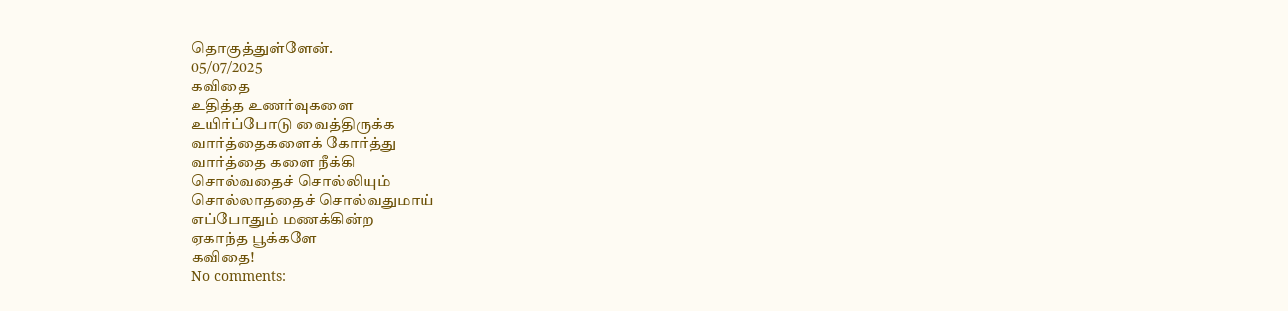தொகுத்துள்ளேன்.
05/07/2025
கவிதை
உதித்த உணர்வுகளை
உயிர்ப்போடு வைத்திருக்க
வார்த்தைகளைக் கோர்த்து
வார்த்தை களை நீக்கி
சொல்வதைச் சொல்லியும்
சொல்லாததைச் சொல்வதுமாய்
எப்போதும் மணக்கின்ற
ஏகாந்த பூக்களே
கவிதை!
No comments: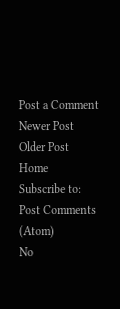Post a Comment
Newer Post
Older Post
Home
Subscribe to:
Post Comments (Atom)
No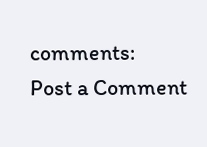comments:
Post a Comment